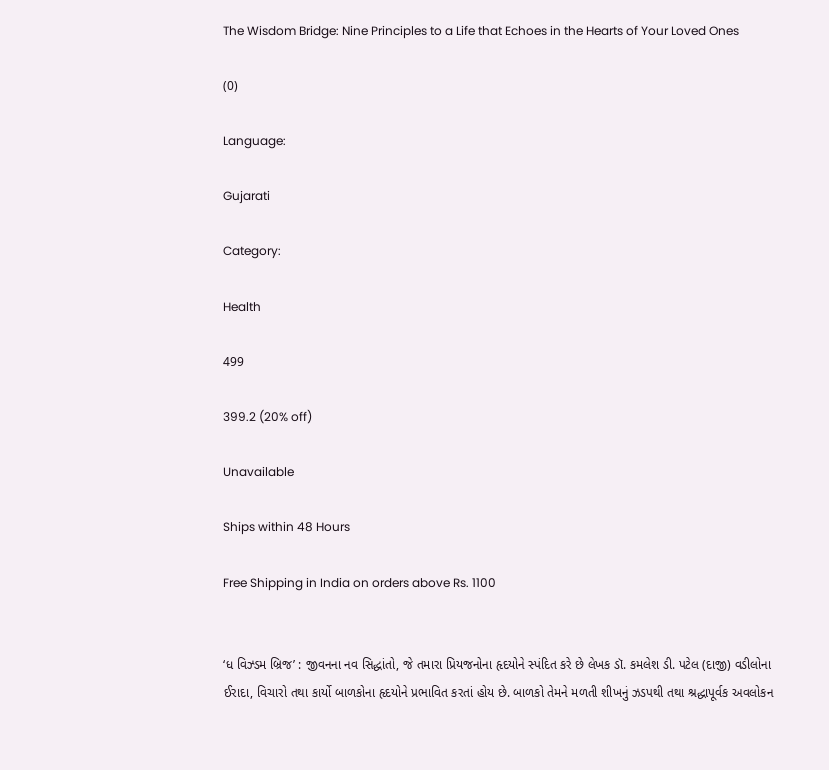The Wisdom Bridge: Nine Principles to a Life that Echoes in the Hearts of Your Loved Ones

(0)

Language:

Gujarati

Category:

Health

499

399.2 (20% off)

Unavailable

Ships within 48 Hours

Free Shipping in India on orders above Rs. 1100


‘ધ વિઝ્ડમ બ્રિજ’ : જીવનના નવ સિદ્ધાંતો, જે તમારા પ્રિયજનોના હૃદયોને સ્પંદિત કરે છે લેખક ડૉ. કમલેશ ડી. પટેલ (દાજી) વડીલોના ઈરાદા, વિચારો તથા કાર્યો બાળકોના હૃદયોને પ્રભાવિત કરતાં હોય છે. બાળકો તેમને મળતી શીખનું ઝડપથી તથા શ્રદ્ધાપૂર્વક અવલોકન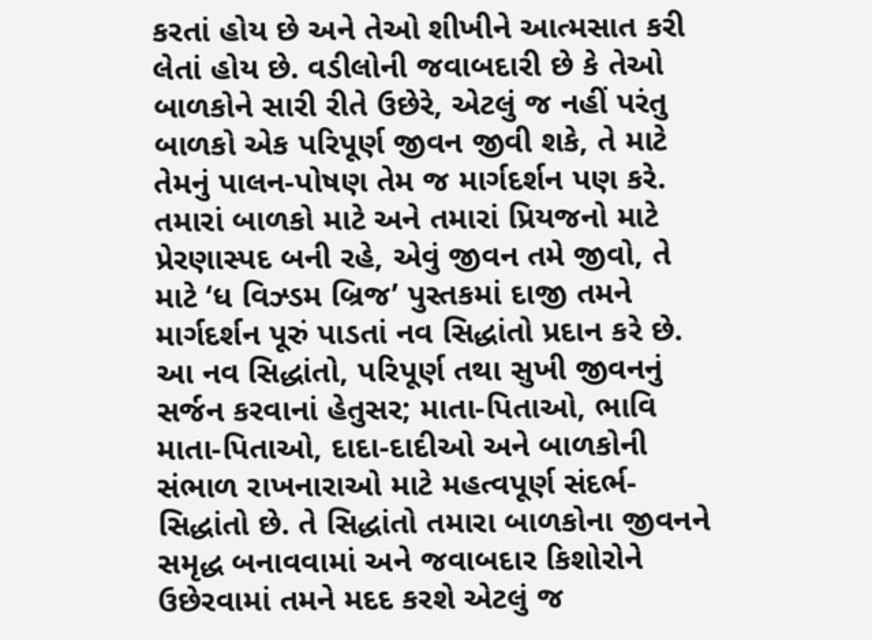કરતાં હોય છે અને તેઓ શીખીને આત્મસાત કરી લેતાં હોય છે. વડીલોની જવાબદારી છે કે તેઓ બાળકોને સારી રીતે ઉછેરે, એટલું જ નહીં પરંતુ બાળકો એક પરિપૂર્ણ જીવન જીવી શકે, તે માટે તેમનું પાલન-પોષણ તેમ જ માર્ગદર્શન પણ કરે. તમારાં બાળકો માટે અને તમારાં પ્રિયજનો માટે પ્રેરણાસ્પદ બની રહે, એવું જીવન તમે જીવો, તે માટે ‘ધ વિઝ્ડમ બ્રિજ’ પુસ્તકમાં દાજી તમને માર્ગદર્શન પૂરું પાડતાં નવ સિદ્ધાંતો પ્રદાન કરે છે. આ નવ સિદ્ધાંતો, પરિપૂર્ણ તથા સુખી જીવનનું સર્જન કરવાનાં હેતુસર; માતા-પિતાઓ, ભાવિ માતા-પિતાઓ, દાદા-દાદીઓ અને બાળકોની સંભાળ રાખનારાઓ માટે મહત્વપૂર્ણ સંદર્ભ-સિદ્ધાંતો છે. તે સિદ્ધાંતો તમારા બાળકોના જીવનને સમૃદ્ધ બનાવવામાં અને જવાબદાર કિશોરોને ઉછેરવામાં તમને મદદ કરશે એટલું જ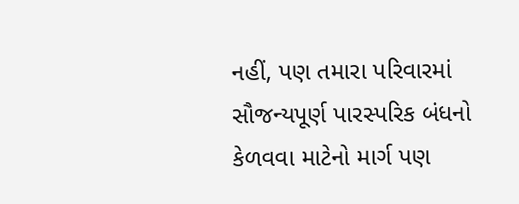નહીં, પણ તમારા પરિવારમાં સૌજન્યપૂર્ણ પારસ્પરિક બંધનો કેળવવા માટેનો માર્ગ પણ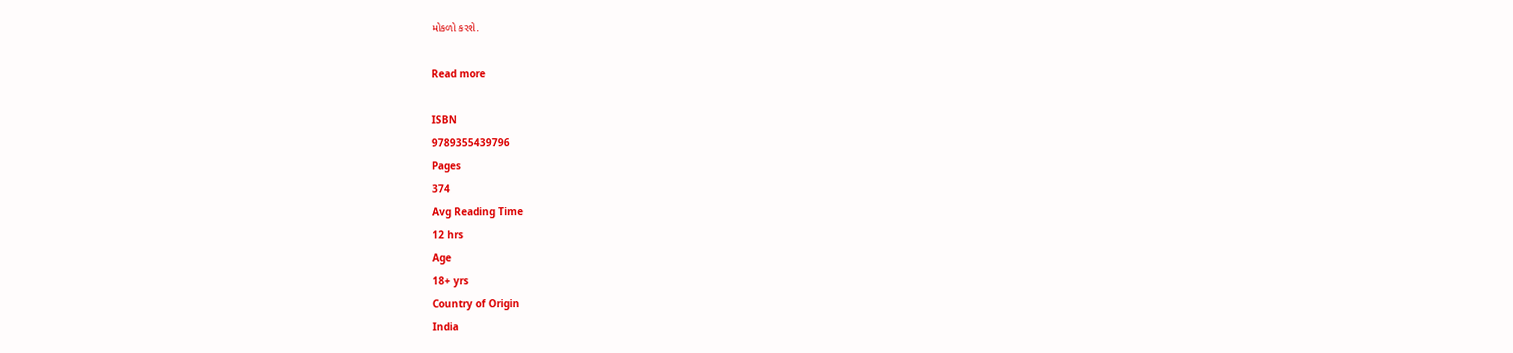મોકળો કરશે.

Read more

ISBN
9789355439796
Pages
374
Avg Reading Time
12 hrs
Age
18+ yrs
Country of Origin
India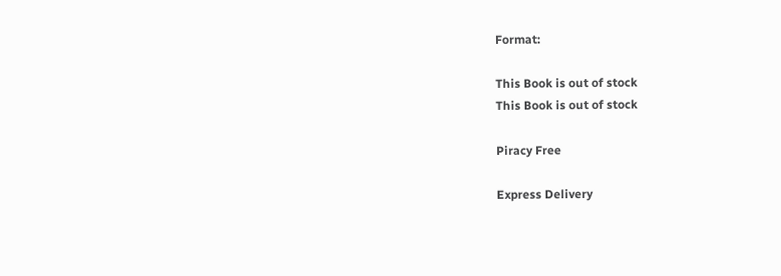Format:

This Book is out of stock
This Book is out of stock

Piracy Free

Express Delivery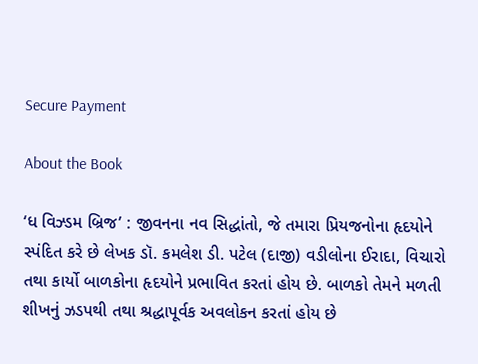Secure Payment

About the Book

‘ધ વિઝ્ડમ બ્રિજ’ : જીવનના નવ સિદ્ધાંતો, જે તમારા પ્રિયજનોના હૃદયોને સ્પંદિત કરે છે લેખક ડૉ. કમલેશ ડી. પટેલ (દાજી) વડીલોના ઈરાદા, વિચારો તથા કાર્યો બાળકોના હૃદયોને પ્રભાવિત કરતાં હોય છે. બાળકો તેમને મળતી શીખનું ઝડપથી તથા શ્રદ્ધાપૂર્વક અવલોકન કરતાં હોય છે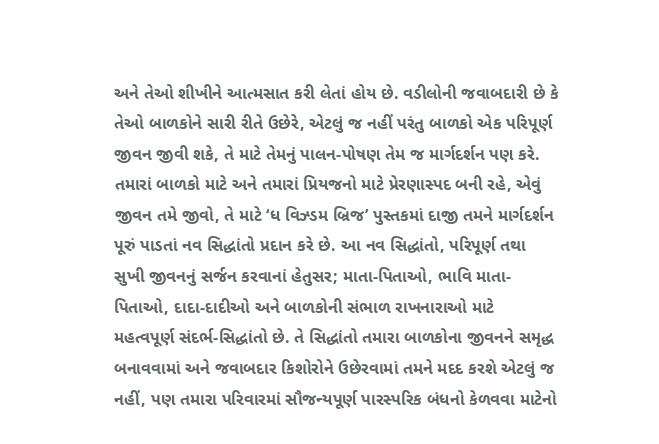અને તેઓ શીખીને આત્મસાત કરી લેતાં હોય છે. વડીલોની જવાબદારી છે કે તેઓ બાળકોને સારી રીતે ઉછેરે, એટલું જ નહીં પરંતુ બાળકો એક પરિપૂર્ણ જીવન જીવી શકે, તે માટે તેમનું પાલન-પોષણ તેમ જ માર્ગદર્શન પણ કરે. તમારાં બાળકો માટે અને તમારાં પ્રિયજનો માટે પ્રેરણાસ્પદ બની રહે, એવું જીવન તમે જીવો, તે માટે ‘ધ વિઝ્ડમ બ્રિજ’ પુસ્તકમાં દાજી તમને માર્ગદર્શન પૂરું પાડતાં નવ સિદ્ધાંતો પ્રદાન કરે છે. આ નવ સિદ્ધાંતો, પરિપૂર્ણ તથા સુખી જીવનનું સર્જન કરવાનાં હેતુસર; માતા-પિતાઓ, ભાવિ માતા-પિતાઓ, દાદા-દાદીઓ અને બાળકોની સંભાળ રાખનારાઓ માટે મહત્વપૂર્ણ સંદર્ભ-સિદ્ધાંતો છે. તે સિદ્ધાંતો તમારા બાળકોના જીવનને સમૃદ્ધ બનાવવામાં અને જવાબદાર કિશોરોને ઉછેરવામાં તમને મદદ કરશે એટલું જ નહીં, પણ તમારા પરિવારમાં સૌજન્યપૂર્ણ પારસ્પરિક બંધનો કેળવવા માટેનો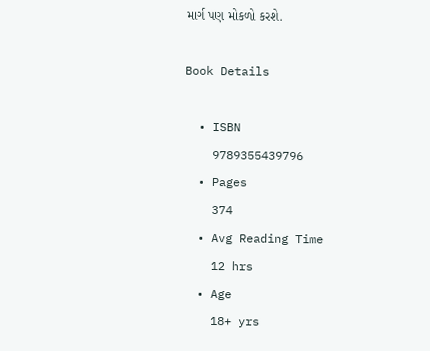માર્ગ પણ મોકળો કરશે.

Book Details

  • ISBN
    9789355439796
  • Pages
    374
  • Avg Reading Time
    12 hrs
  • Age
    18+ yrs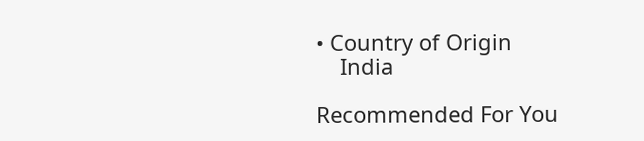• Country of Origin
    India

Recommended For You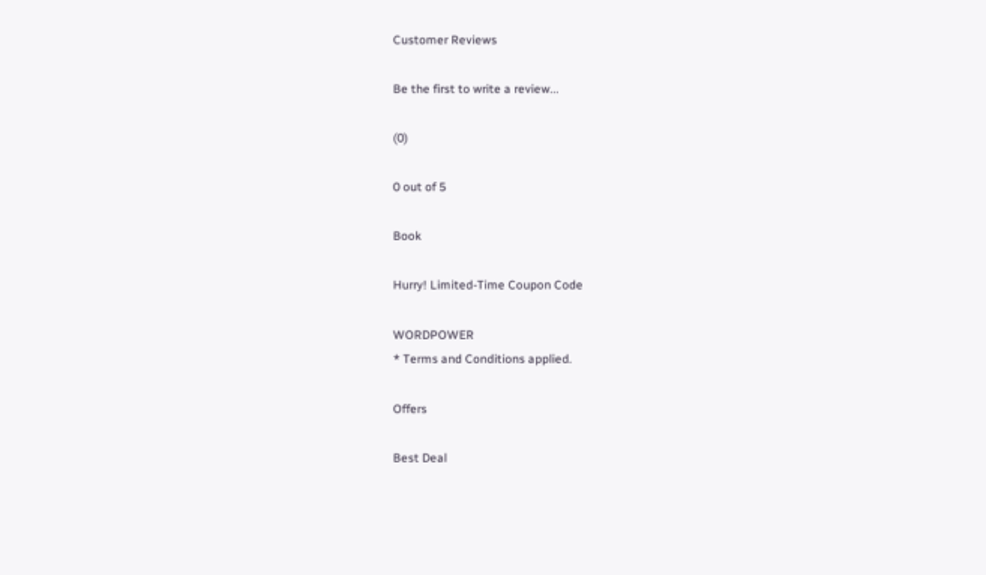Customer Reviews

Be the first to write a review...

(0)

0 out of 5

Book

Hurry! Limited-Time Coupon Code

WORDPOWER
* Terms and Conditions applied.

Offers

Best Deal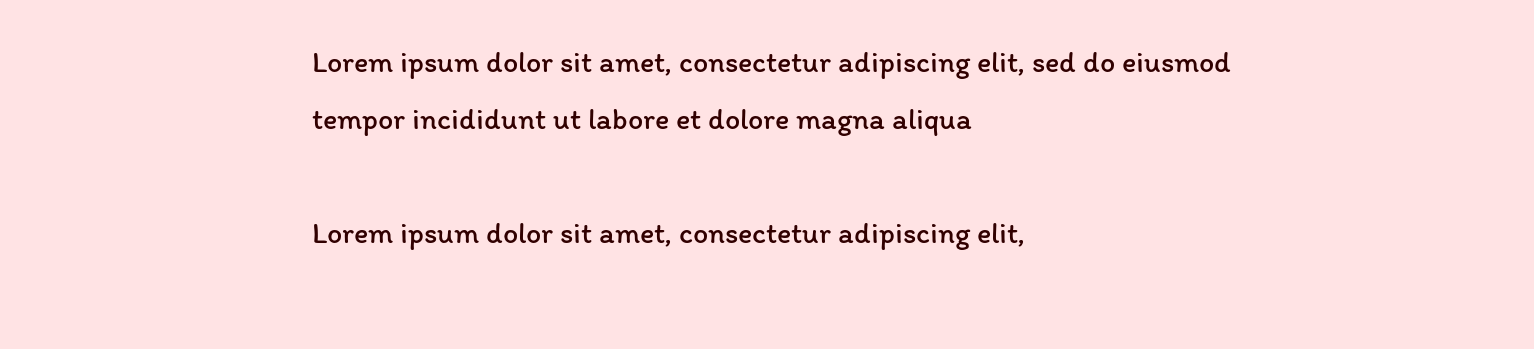Lorem ipsum dolor sit amet, consectetur adipiscing elit, sed do eiusmod tempor incididunt ut labore et dolore magna aliqua

Lorem ipsum dolor sit amet, consectetur adipiscing elit,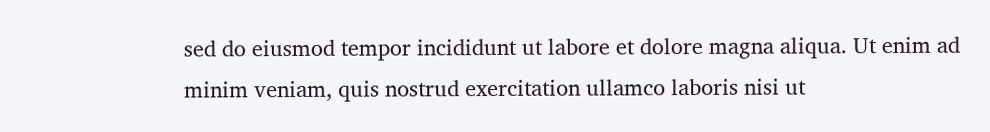sed do eiusmod tempor incididunt ut labore et dolore magna aliqua. Ut enim ad minim veniam, quis nostrud exercitation ullamco laboris nisi ut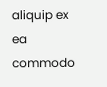aliquip ex ea commodo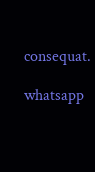consequat.

whatsapp